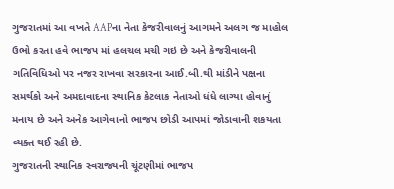ગુજરાતમાં આ વખતે AAPના નેતા કેજરીવાલનું આગમને અલગ જ માહોલ ઉભો કરતા હવે ભાજપ માં હલચલ મચી ગઇ છે અને કેજરીવાલની ગતિવિધિઓ પર નજર રાખવા સરકારના આઈ.બી.થી માંડીને પક્ષના સમર્થકો અને અમદાવાદના સ્થાનિક કેટલાક નેતાઓ ધંધે લાગ્યા હોવાનું મનાય છે અને અનેક આગેવાનો ભાજપ છોડી આપમાં જોડાવાની શકયતા વ્યક્ત થઈ રહી છે.
ગુજરાતની સ્થાનિક સ્વરાજ્યની ચૂંટણીમાં ભાજપ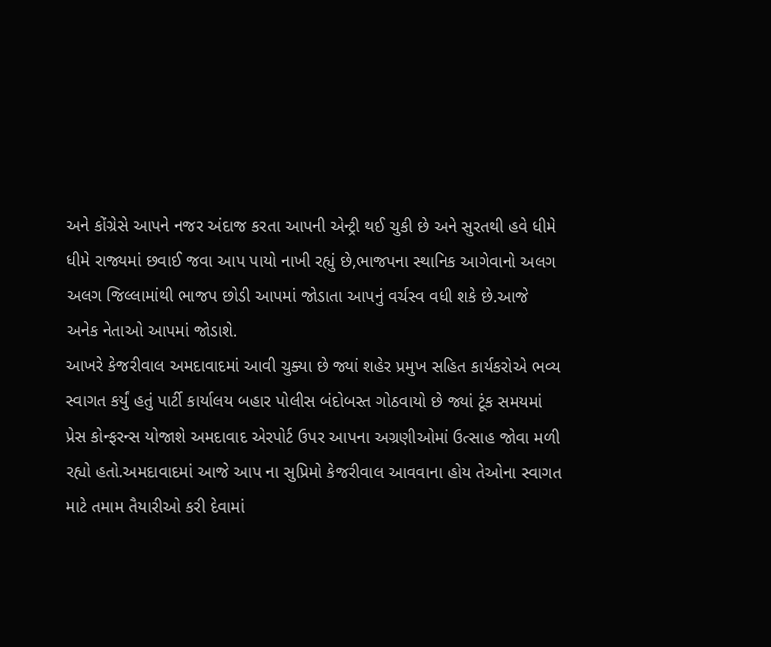અને કોંગ્રેસે આપને નજર અંદાજ કરતા આપની એન્ટ્રી થઈ ચુકી છે અને સુરતથી હવે ધીમે ધીમે રાજ્યમાં છવાઈ જવા આપ પાયો નાખી રહ્યું છે,ભાજપના સ્થાનિક આગેવાનો અલગ અલગ જિલ્લામાંથી ભાજપ છોડી આપમાં જોડાતા આપનું વર્ચસ્વ વધી શકે છે.આજે અનેક નેતાઓ આપમાં જોડાશે.
આખરે કેજરીવાલ અમદાવાદમાં આવી ચુક્યા છે જ્યાં શહેર પ્રમુખ સહિત કાર્યકરોએ ભવ્ય સ્વાગત કર્યું હતું પાર્ટી કાર્યાલય બહાર પોલીસ બંદોબસ્ત ગોઠવાયો છે જ્યાં ટૂંક સમયમાં પ્રેસ કોન્ફરન્સ યોજાશે અમદાવાદ એરપોર્ટ ઉપર આપના અગ્રણીઓમાં ઉત્સાહ જોવા મળી રહ્યો હતો.અમદાવાદમાં આજે આપ ના સુપ્રિમો કેજરીવાલ આવવાના હોય તેઓના સ્વાગત માટે તમામ તૈયારીઓ કરી દેવામાં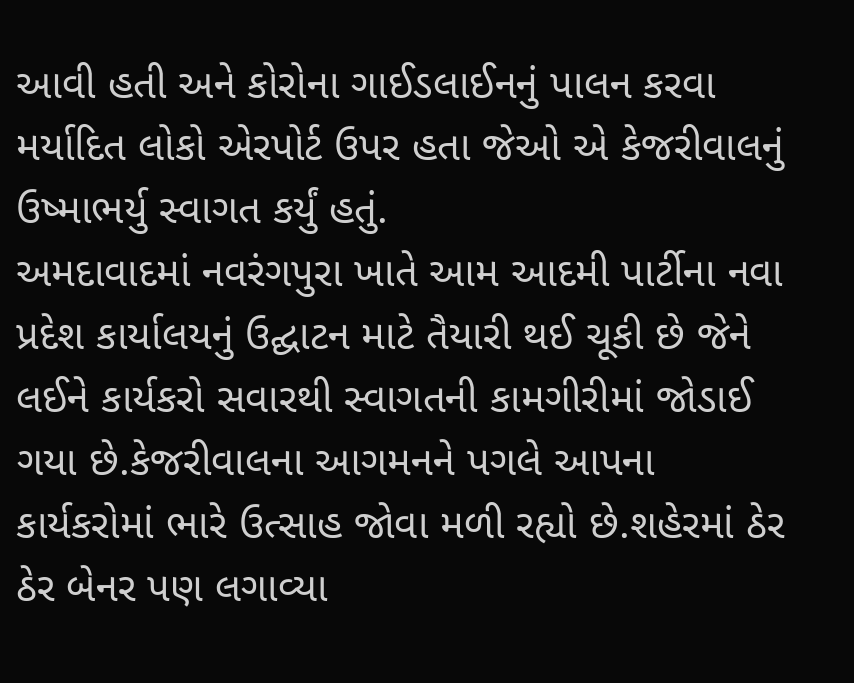આવી હતી અને કોરોના ગાઈડલાઈનનું પાલન કરવા મર્યાદિત લોકો એરપોર્ટ ઉપર હતા જેઓ એ કેજરીવાલનું ઉષ્માભર્યુ સ્વાગત કર્યું હતું.
અમદાવાદમાં નવરંગપુરા ખાતે આમ આદમી પાર્ટીના નવા પ્રદેશ કાર્યાલયનું ઉદ્ઘાટન માટે તૈયારી થઈ ચૂકી છે જેને લઈને કાર્યકરો સવારથી સ્વાગતની કામગીરીમાં જોડાઈ ગયા છે.કેજરીવાલના આગમનને પગલે આપના કાર્યકરોમાં ભારે ઉત્સાહ જોવા મળી રહ્યો છે.શહેરમાં ઠેર ઠેર બેનર પણ લગાવ્યા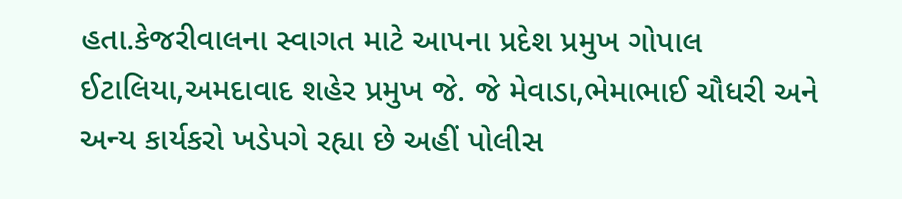હતા.કેજરીવાલના સ્વાગત માટે આપના પ્રદેશ પ્રમુખ ગોપાલ ઈટાલિયા,અમદાવાદ શહેર પ્રમુખ જે. જે મેવાડા,ભેમાભાઈ ચૌધરી અને અન્ય કાર્યકરો ખડેપગે રહ્યા છે અહીં પોલીસ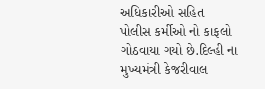અધિકારીઓ સહિત પોલીસ કર્મીઓ નો કાફલો ગોઠવાયા ગયો છે.દિલ્હી ના મુખ્યમંત્રી કેજરીવાલ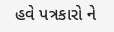હવે પત્રકારો ને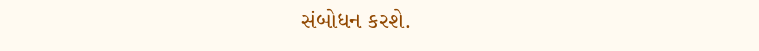સંબોધન કરશે.